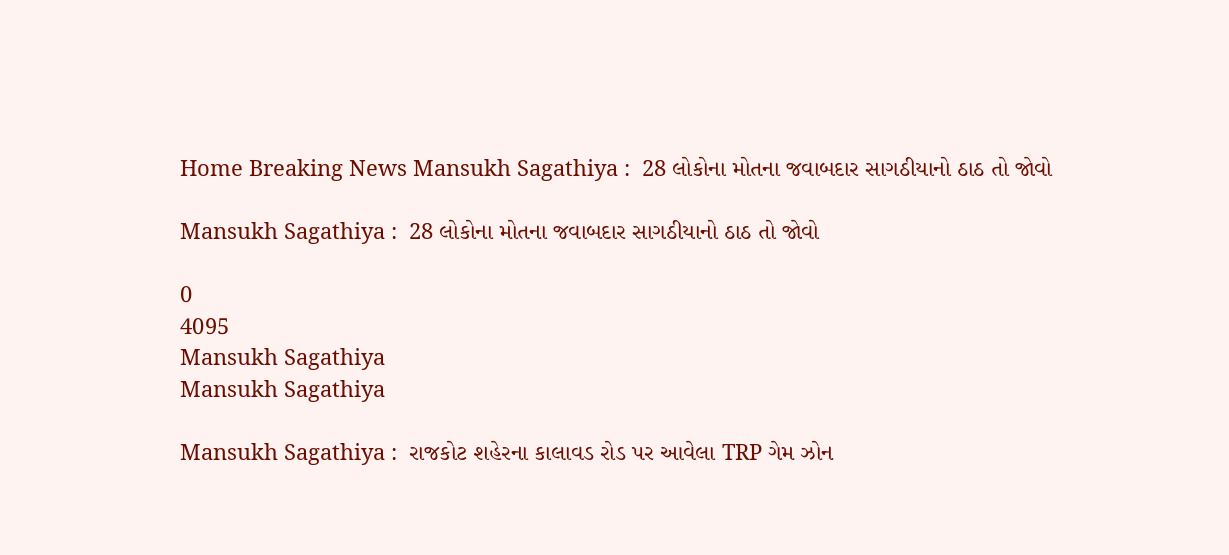Home Breaking News Mansukh Sagathiya :  28 લોકોના મોતના જવાબદાર સાગઠીયાનો ઠાઠ તો જોવો

Mansukh Sagathiya :  28 લોકોના મોતના જવાબદાર સાગઠીયાનો ઠાઠ તો જોવો

0
4095
Mansukh Sagathiya
Mansukh Sagathiya

Mansukh Sagathiya :  રાજકોટ શહેરના કાલાવડ રોડ પર આવેલા TRP ગેમ ઝોન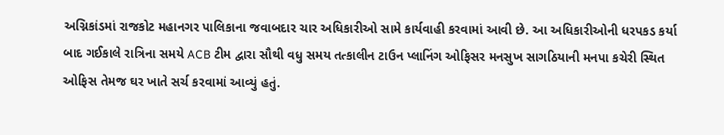અગ્નિકાંડમાં રાજકોટ મહાનગર પાલિકાના જવાબદાર ચાર અધિકારીઓ સામે કાર્યવાહી કરવામાં આવી છે. આ અધિકારીઓની ધરપકડ કર્યા બાદ ગઈકાલે રાત્રિના સમયે ACB ટીમ દ્વારા સૌથી વધુ સમય તત્કાલીન ટાઉન પ્લાનિંગ ઓફિસર મનસુખ સાગઠિયાની મનપા કચેરી સ્થિત ઓફિસ તેમજ ઘર ખાતે સર્ચ કરવામાં આવ્યું હતું.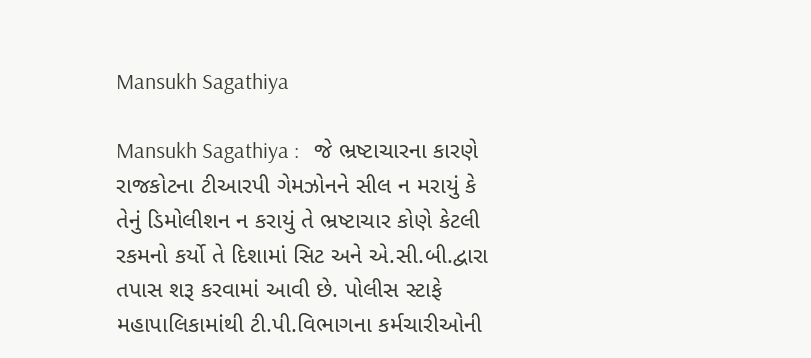Mansukh Sagathiya

Mansukh Sagathiya :   જે ભ્રષ્ટાચારના કારણે રાજકોટના ટીઆરપી ગેમઝોનને સીલ ન મરાયું કે તેનું ડિમોલીશન ન કરાયું તે ભ્રષ્ટાચાર કોણે કેટલી રકમનો કર્યો તે દિશામાં સિટ અને એ.સી.બી.દ્વારા તપાસ શરૂ કરવામાં આવી છે. પોલીસ સ્ટાફે મહાપાલિકામાંથી ટી.પી.વિભાગના કર્મચારીઓની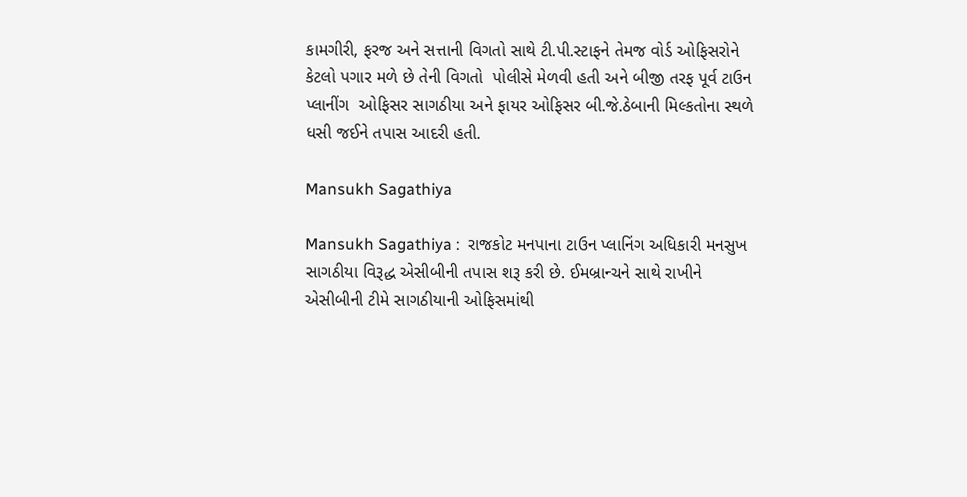કામગીરી, ફરજ અને સત્તાની વિગતો સાથે ટી.પી.સ્ટાફને તેમજ વોર્ડ ઓફિસરોને કેટલો પગાર મળે છે તેની વિગતો  પોલીસે મેળવી હતી અને બીજી તરફ પૂર્વ ટાઉન પ્લાનીંગ  ઓફિસર સાગઠીયા અને ફાયર ઓફિસર બી.જે.ઠેબાની મિલ્કતોના સ્થળે ધસી જઈને તપાસ આદરી હતી.

Mansukh Sagathiya

Mansukh Sagathiya :  રાજકોટ મનપાના ટાઉન પ્લાનિંગ અધિકારી મનસુખ સાગઠીયા વિરૂદ્ધ એસીબીની તપાસ શરૂ કરી છે. ઈમબ્રાન્ચને સાથે રાખીને એસીબીની ટીમે સાગઠીયાની ઓફિસમાંથી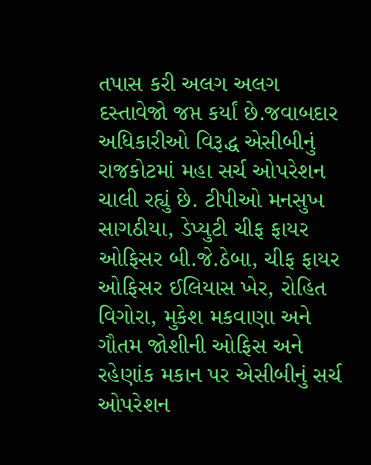તપાસ કરી અલગ અલગ દસ્તાવેજો જપ્ત કર્યાં છે.જવાબદાર અધિકારીઓ વિરૂદ્ધ એસીબીનું રાજકોટમાં મહા સર્ચ ઓપરેશન ચાલી રહ્યું છે. ટીપીઓ મનસુખ સાગઠીયા, ડેપ્યુટી ચીફ ફાયર ઓફિસર બી.જે.ઠેબા, ચીફ ફાયર ઓફિસર ઈલિયાસ ખેર, રોહિત વિગોરા, મુકેશ મકવાણા અને ગૌતમ જોશીની ઓફિસ અને રહેણાંક મકાન પર એસીબીનું સર્ચ ઓપરેશન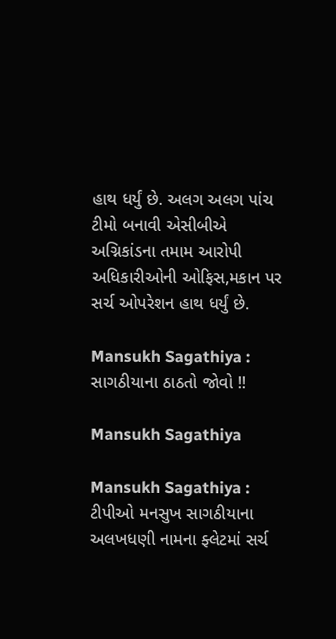હાથ ધર્યું છે. અલગ અલગ પાંચ ટીમો બનાવી એસીબીએ અગ્નિકાંડના તમામ આરોપી અધિકારીઓની ઓફિસ,મકાન પર સર્ચ ઓપરેશન હાથ ધર્યું છે.

Mansukh Sagathiya :   સાગઠીયાના ઠાઠતો જોવો !!

Mansukh Sagathiya

Mansukh Sagathiya :   ટીપીઓ મનસુખ સાગઠીયાના અલખધણી નામના ફ્લેટમાં સર્ચ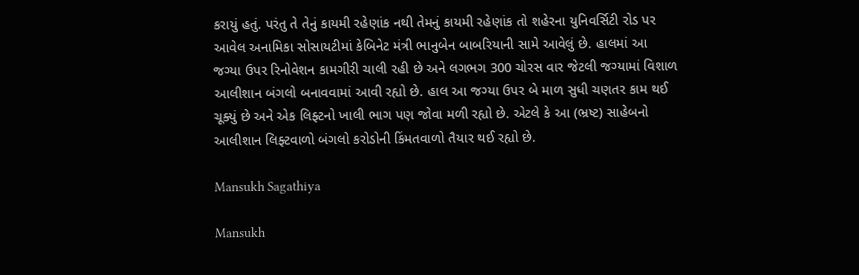કરાયું હતું. પરંતુ તે તેનું કાયમી રહેણાંક નથી તેમનું કાયમી રહેણાંક તો શહેરના યુનિવર્સિટી રોડ પર આવેલ અનામિકા સોસાયટીમાં કેબિનેટ મંત્રી ભાનુબેન બાબરિયાની સામે આવેલું છે. હાલમાં આ જગ્યા ઉપર રિનોવેશન કામગીરી ચાલી રહી છે અને લગભગ 300 ચોરસ વાર જેટલી જગ્યામાં વિશાળ આલીશાન બંગલો બનાવવામાં આવી રહ્યો છે. હાલ આ જગ્યા ઉપર બે માળ સુધી ચણતર કામ થઈ ચૂક્યું છે અને એક લિફ્ટનો ખાલી ભાગ પણ જોવા મળી રહ્યો છે. એટલે કે આ (ભ્રષ્ટ) સાહેબનો આલીશાન લિફ્ટવાળો બંગલો કરોડોની કિંમતવાળો તૈયાર થઈ રહ્યો છે.

Mansukh Sagathiya

Mansukh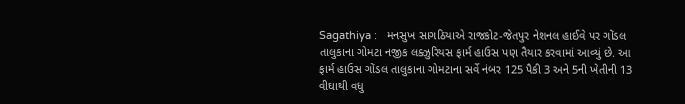Sagathiya :   મનસુખ સાગઠિયાએ રાજકોટ-જેતપુર નેશનલ હાઈવે પર ગોંડલ તાલુકાના ગોમટા નજીક લક્ઝુરિયસ ફાર્મ હાઉસ પણ તૈયાર કરવામાં આવ્યું છે. આ ફાર્મ હાઉસ ગોંડલ તાલુકાના ગોમટાના સર્વે નંબર 125 પૈકી 3 અને 5ની ખેતીની 13 વીઘાથી વધુ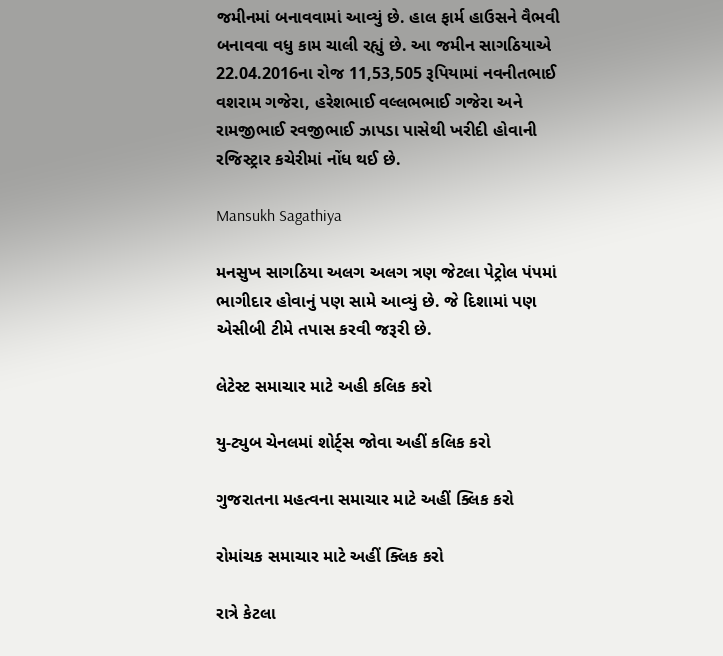જમીનમાં બનાવવામાં આવ્યું છે. હાલ ફાર્મ હાઉસને વૈભવી બનાવવા વધુ કામ ચાલી રહ્યું છે. આ જમીન સાગઠિયાએ 22.04.2016ના રોજ 11,53,505 રૂપિયામાં નવનીતભાઈ વશરામ ગજેરા, હરેશભાઈ વલ્લભભાઈ ગજેરા અને રામજીભાઈ રવજીભાઈ ઝાપડા પાસેથી ખરીદી હોવાની રજિસ્ટ્રાર કચેરીમાં નોંધ થઈ છે.

Mansukh Sagathiya

મનસુખ સાગઠિયા અલગ અલગ ત્રણ જેટલા પેટ્રોલ પંપમાં ભાગીદાર હોવાનું પણ સામે આવ્યું છે. જે દિશામાં પણ એસીબી ટીમે તપાસ કરવી જરૂરી છે.

લેટેસ્ટ સમાચાર માટે અહી કલિક કરો

યુ-ટ્યુબ ચેનલમાં શોર્ટ્સ જોવા અહીં કલિક કરો

ગુજરાતના મહત્વના સમાચાર માટે અહીં ક્લિક કરો

રોમાંચક સમાચાર માટે અહીં ક્લિક કરો

રાત્રે કેટલા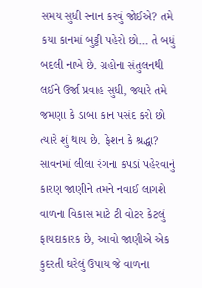સમય સુધી સ્નાન કરવું જોઈએ? તમે કયા કાનમાં બુટ્ટી પહેરો છો… તે બધું બદલી નાખે છે. ગ્રહોના સંતુલનથી લઈને ઉર્જા પ્રવાહ સુધી, જ્યારે તમે જમણા કે ડાબા કાન પસંદ કરો છો ત્યારે શું થાય છે. ફેશન કે શ્રદ્ધા? સાવનમાં લીલા રંગના કપડાં પહેરવાનું કારણ જાણીને તમને નવાઈ લાગશે વાળના વિકાસ માટે ટી વોટર કેટલું ફાયદાકારક છે, આવો જાણીએ એક કુદરતી ઘરેલું ઉપાય જે વાળના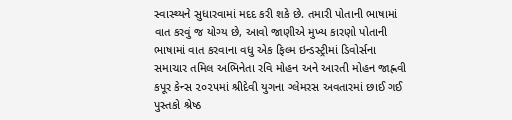સ્વાસ્થ્યને સુધારવામાં મદદ કરી શકે છે. તમારી પોતાની ભાષામાં વાત કરવું જ યોગ્ય છે, આવો જાણીએ મુખ્ય કારણો પોતાની ભાષામાં વાત કરવાના વધુ એક ફિલ્મ ઇન્ડસ્ટ્રીમાં ડિવોર્સના સમાચાર તમિલ અભિનેતા રવિ મોહન અને આરતી મોહન જાહ્નવી કપૂર કેન્સ ૨૦૨૫માં શ્રીદેવી યુગના ગ્લેમરસ અવતારમાં છાઈ ગઈ પુસ્તકો શ્રેષ્ઠ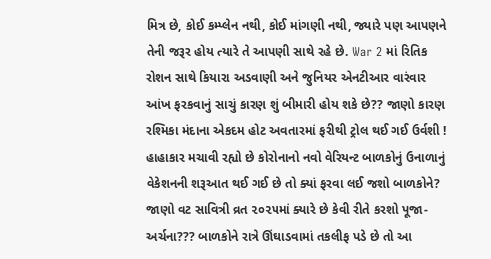મિત્ર છે, કોઈ કમ્પ્લેન નથી, કોઈ માંગણી નથી, જ્યારે પણ આપણને તેની જરૂર હોય ત્યારે તે આપણી સાથે રહે છે. War 2 માં રિતિક રોશન સાથે કિયારા અડવાણી અને જુનિયર એનટીઆર વારંવાર આંખ ફરકવાનું સાચું કારણ શું બીમારી હોય શકે છે?? જાણો કારણ રશ્મિકા મંદાના એકદમ હોટ અવતારમાં ફરીથી ટ્રોલ થઈ ગઈ ઉર્વશી ! હાહાકાર મચાવી રહ્યો છે કોરોનાનો નવો વેરિયન્ટ બાળકોનું ઉનાળાનું વેકેશનની શરૂઆત થઈ ગઈ છે તો ક્યાં ફરવા લઈ જશો બાળકોને? જાણો વટ સાવિત્રી વ્રત ૨૦૨૫માં ક્યારે છે કેવી રીતે કરશો પૂજા-અર્ચના??? બાળકોને રાત્રે ઊંઘાડવામાં તકલીફ પડે છે તો આ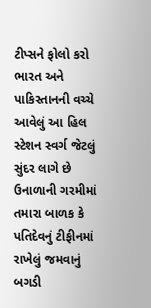ટીપ્સને ફોલો કરો ભારત અને પાકિસ્તાનની વચ્ચે આવેલું આ હિલ સ્ટેશન સ્વર્ગ જેટલું સુંદર લાગે છે ઉનાળાની ગરમીમાં તમારા બાળક કે પતિદેવનું ટીફીનમાં રાખેલું જમવાનું બગડી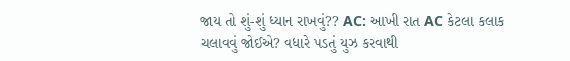જાય તો શું-શું ધ્યાન રાખવું?? AC: આખી રાત AC કેટલા કલાક ચલાવવું જોઈએ? વધારે પડતું યુઝ કરવાથી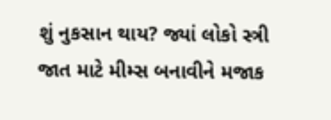શું નુકસાન થાય? જ્યાં લોકો સ્ત્રી જાત માટે મીમ્સ બનાવીને મજાક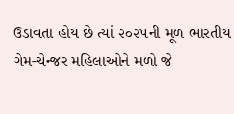ઉડાવતા હોય છે ત્યાં ૨૦૨૫ની મૂળ ભારતીય ગેમ-ચેન્જર મહિલાઓને મળો જે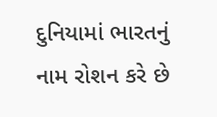દુનિયામાં ભારતનું નામ રોશન કરે છે